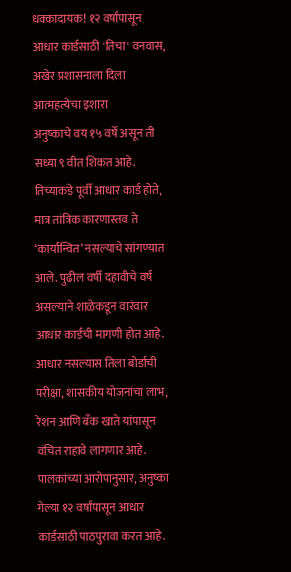धक्कादायक! १२ वर्षांपासून आधार कार्डसाठी 'तिचा' वनवास, अखेर प्रशासनाला दिला आत्महत्येचा इशारा
अनुष्काचे वय १५ वर्षे असून ती सध्या ९ वीत शिकत आहे. तिच्याकडे पूर्वी आधार कार्ड होते, मात्र तांत्रिक कारणास्तव ते ‘कार्यान्वित’ नसल्याचे सांगण्यात आले. पुढील वर्षी दहावीचे वर्ष असल्याने शाळेकडून वारंवार आधार कार्डची मागणी होत आहे. आधार नसल्यास तिला बोर्डाची परीक्षा, शासकीय योजनांचा लाभ, रेशन आणि बँक खाते यांपासून वंचित राहावे लागणार आहे.
पालकांच्या आरोपानुसार, अनुष्का गेल्या १२ वर्षांपासून आधार कार्डसाठी पाठपुरावा करत आहे.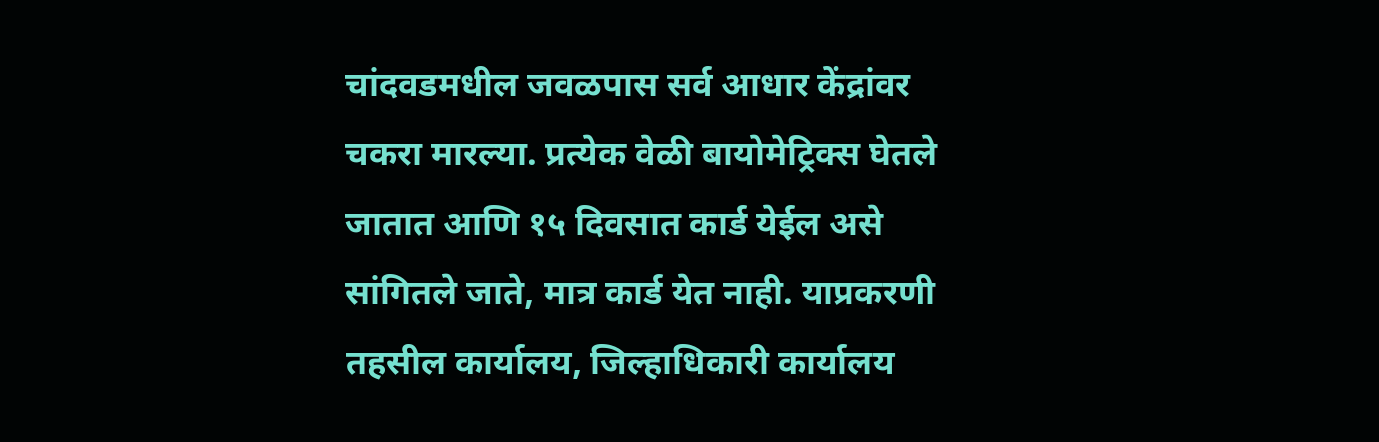चांदवडमधील जवळपास सर्व आधार केंद्रांवर चकरा मारल्या. प्रत्येक वेळी बायोमेट्रिक्स घेतले जातात आणि १५ दिवसात कार्ड येईल असे सांगितले जाते, मात्र कार्ड येत नाही. याप्रकरणी तहसील कार्यालय, जिल्हाधिकारी कार्यालय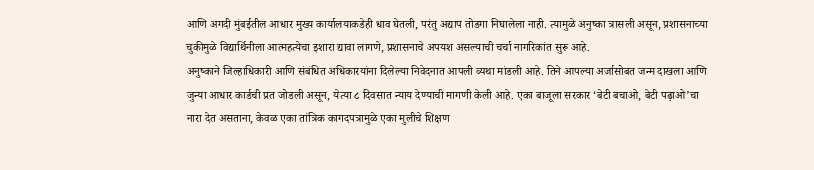आणि अगदी मुंबईतील आधार मुख्य कार्यालयाकडेही धाव घेतली, परंतु अद्याप तोडगा निघालेला नाही. त्यामुळे अनुष्का त्रासली असून, प्रशासनाच्या चुकीमुळे विद्यार्थिनीला आत्महत्येचा इशारा द्यावा लागणे, प्रशासनाचे अपयश असल्याची चर्चा नागरिकांत सुरू आहे.
अनुष्काने जिल्हाधिकारी आणि संबंधित अधिकारयांना दिलेल्या निवेदनात आपली व्यथा मांडली आहे. तिने आपल्या अर्जासोबत जन्म दाखला आणि जुन्या आधार कार्डची प्रत जोडली असून, येत्या ८ दिवसात न्याय देण्याची मागणी केली आहे. एका बाजूला सरकार ‘बेटी बचाओ, बेटी पढ़ाओ’चा नारा देत असताना, केवळ एका तांत्रिक कागदपत्रामुळे एका मुलीचे शिक्षण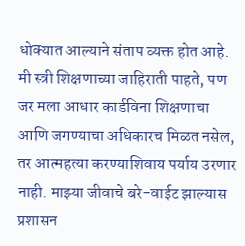धोक्यात आल्याने संताप व्यक्त होत आहे.
मी स्त्री शिक्षणाच्या जाहिराती पाहते, पण जर मला आधार कार्डविना शिक्षणाचा आणि जगण्याचा अधिकारच मिळत नसेल, तर आत्महत्या करण्याशिवाय पर्याय उरणार नाही. माझ्या जीवाचे बरे-वाईट झाल्यास प्रशासन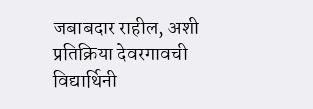जबाबदार राहील, अशी प्रतिक्रिया देवरगावची विद्यार्थिनी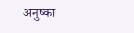अनुष्का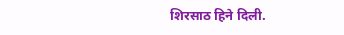शिरसाठ हिने दिली.